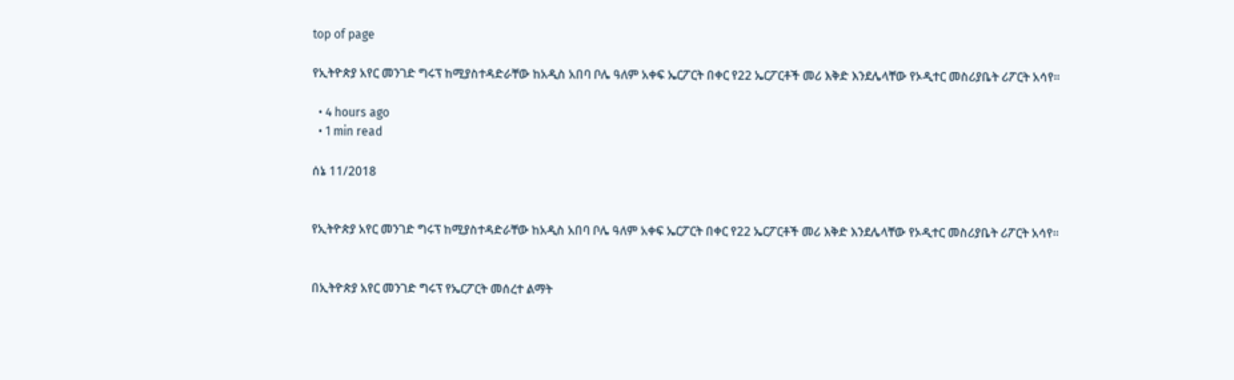top of page

የኢትዮጵያ አየር መንገድ ግሩፕ ከሚያስተዳድራቸው ከአዲስ አበባ ቦሌ ዓለም አቀፍ ኤርፖርት በቀር የ22 ኤርፖርቶች መሪ እቅድ እንደሌላቸው የኦዲተር መስሪያቤት ሪፖርት አሳየ፡፡

  • 4 hours ago
  • 1 min read

ሰኔ 11/2018


የኢትዮጵያ አየር መንገድ ግሩፕ ከሚያስተዳድራቸው ከአዲስ አበባ ቦሌ ዓለም አቀፍ ኤርፖርት በቀር የ22 ኤርፖርቶች መሪ እቅድ እንደሌላቸው የኦዲተር መስሪያቤት ሪፖርት አሳየ፡፡


በኢትዮጵያ አየር መንገድ ግሩፕ የኤርፖርት መሰረተ ልማት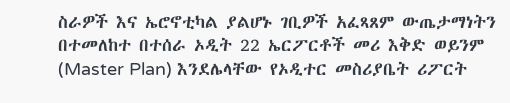ስራዎች እና ኤሮኖቲካል ያልሆኑ ገቢዎች አፈጻጸም ውጤታማነትን በተመለከተ በተሰራ ኦዲት 22 ኤርፖርቶች መሪ እቅድ ወይንም (Master Plan) እንደሌላቸው የኦዲተር መስሪያቤት ሪፖርት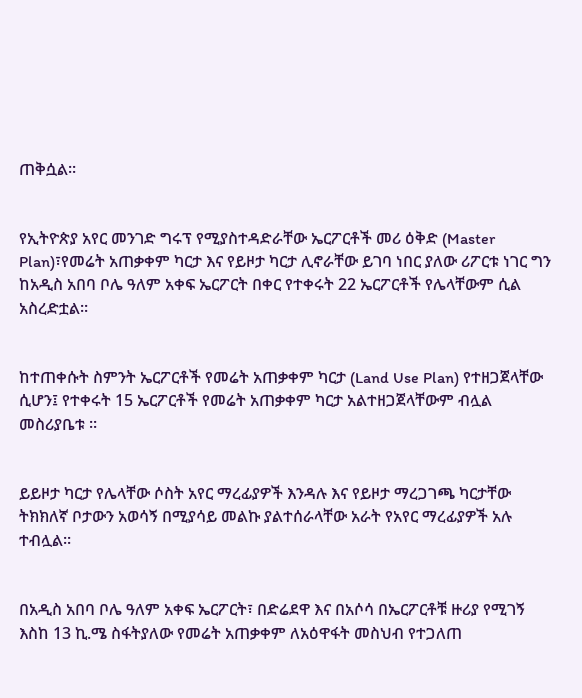ጠቅሷል፡፡


የኢትዮጵያ አየር መንገድ ግሩፕ የሚያስተዳድራቸው ኤርፖርቶች መሪ ዕቅድ (Master Plan)፣የመሬት አጠቃቀም ካርታ እና የይዞታ ካርታ ሊኖራቸው ይገባ ነበር ያለው ሪፖርቱ ነገር ግን ከአዲስ አበባ ቦሌ ዓለም አቀፍ ኤርፖርት በቀር የተቀሩት 22 ኤርፖርቶች የሌላቸውም ሲል አስረድቷል፡፡


ከተጠቀሱት ስምንት ኤርፖርቶች የመሬት አጠቃቀም ካርታ (Land Use Plan) የተዘጋጀላቸው ሲሆን፤ የተቀሩት 15 ኤርፖርቶች የመሬት አጠቃቀም ካርታ አልተዘጋጀላቸውም ብሏል መስሪያቤቱ ፡፡


ይይዞታ ካርታ የሌላቸው ሶስት አየር ማረፊያዎች እንዳሉ እና የይዞታ ማረጋገጫ ካርታቸው ትክክለኛ ቦታውን አወሳኝ በሚያሳይ መልኩ ያልተሰራላቸው አራት የአየር ማረፊያዎች አሉ ተብሏል፡፡


በአዲስ አበባ ቦሌ ዓለም አቀፍ ኤርፖርት፣ በድሬደዋ እና በአሶሳ በኤርፖርቶቹ ዙሪያ የሚገኝ እስከ 13 ኪ.ሜ ስፋትያለው የመሬት አጠቃቀም ለአዕዋፋት መስህብ የተጋለጠ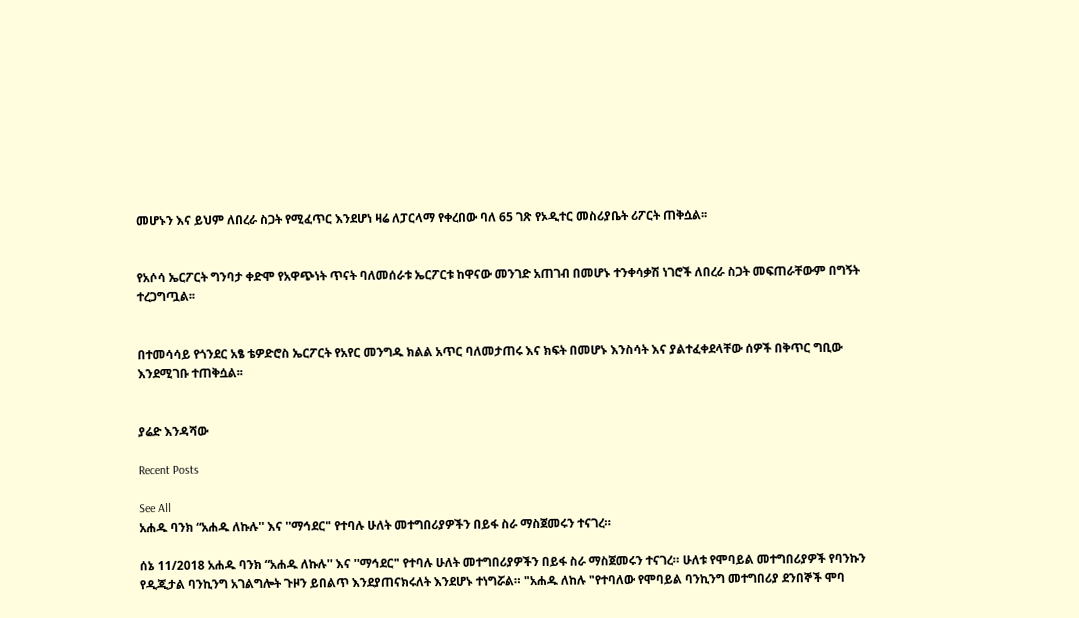መሆኑን እና ይህም ለበረራ ስጋት የሚፈጥር እንደሆነ ዛሬ ለፓርላማ የቀረበው ባለ 65 ገጽ የኦዲተር መስሪያቤት ሪፖርት ጠቅሷል፡፡


የአሶሳ ኤርፖርት ግንባታ ቀድሞ የአዋጭነት ጥናት ባለመሰራቱ ኤርፖርቱ ከዋናው መንገድ አጠገብ በመሆኑ ተንቀሳቃሽ ነገሮች ለበረራ ስጋት መፍጠራቸውም በግኝት ተረጋግጧል፡፡


በተመሳሳይ የጎንደር አፄ ቴዎድሮስ ኤርፖርት የአየር መንግዱ ክልል አጥር ባለመታጠሩ እና ክፍት በመሆኑ እንስሳት እና ያልተፈቀደላቸው ሰዎች በቅጥር ግቢው እንደሚገቡ ተጠቅሷል፡፡


ያሬድ እንዳሻው

Recent Posts

See All
አሐዱ ባንክ “አሐዱ ለኩሉ'' እና ''ማኅደር" የተባሉ ሁለት መተግበሪያዎችን በይፋ ስራ ማስጀመሩን ተናገረ።

ሰኔ 11/2018 አሐዱ ባንክ “አሐዱ ለኩሉ'' እና ''ማኅደር" የተባሉ ሁለት መተግበሪያዎችን በይፋ ስራ ማስጀመሩን ተናገረ። ሁለቱ የሞባይል መተግበሪያዎች የባንኩን የዲጂታል ባንኪንግ አገልግሎት ጉዞን ይበልጥ እንደያጠናክሩለት እንደሆኑ ተነግሯል። "አሐዱ ለከሉ "የተባለው የሞባይል ባንኪንግ መተግበሪያ ደንበኞች ሞባ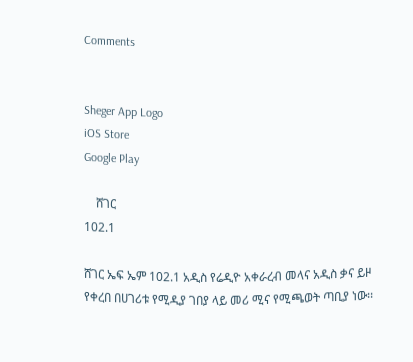Comments


Sheger App Logo
iOS Store
Google Play

    ሸገር
102.1

ሸገር ኤፍ ኤም 102.1 አዲስ የሬዲዮ አቀራረብ መላና አዲስ ቃና ይዞ የቀረበ በሀገሪቱ የሚዲያ ገበያ ላይ መሪ ሚና የሚጫወት ጣቢያ ነው፡፡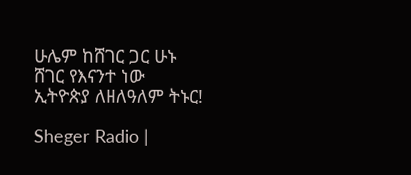ሁሌም ከሸገር ጋር ሁኑ
ሸገር የእናንተ ነው
ኢትዮጵያ ለዘለዓለም ትኑር!

Sheger Radio |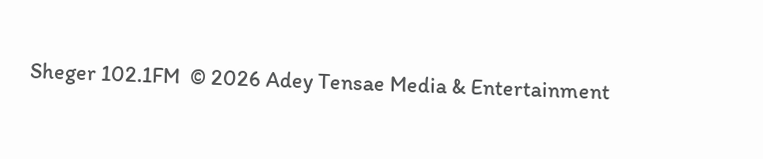Sheger 102.1FM  © 2026 Adey Tensae Media & Entertainment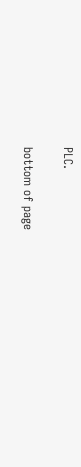PLC.

bottom of page